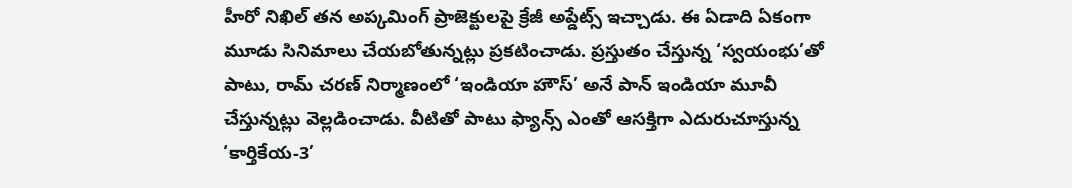హీరో నిఖిల్ తన అప్కమింగ్ ప్రాజెక్టులపై క్రేజీ అప్డేట్స్ ఇచ్చాడు. ఈ ఏడాది ఏకంగా మూడు సినిమాలు చేయబోతున్నట్లు ప్రకటించాడు. ప్రస్తుతం చేస్తున్న ‘స్వయంభు’తో పాటు, రామ్ చరణ్ నిర్మాణంలో ‘ఇండియా హౌస్’ అనే పాన్ ఇండియా మూవీ చేస్తున్నట్లు వెల్లడించాడు. వీటితో పాటు ఫ్యాన్స్ ఎంతో ఆసక్తిగా ఎదురుచూస్తున్న ‘కార్తికేయ-3’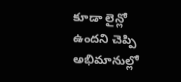కూడా లైన్లో ఉందని చెప్పి అభిమానుల్లో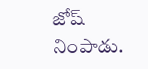జోష్ నింపాడు.